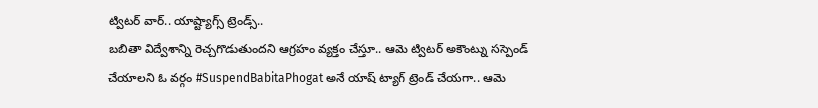ట్విటర్ వార్.. యాష్ట్యాగ్స్ ట్రెండ్స్..
బబితా విద్వేశాన్ని రెచ్చగొడుతుందని ఆగ్రహం వ్యక్తం చేస్తూ.. ఆమె ట్విటర్ అకౌంట్ను సస్పెండ్ చేయాలని ఓ వర్గం #SuspendBabitaPhogat అనే యాష్ ట్యాగ్ ట్రెండ్ చేయగా.. ఆమె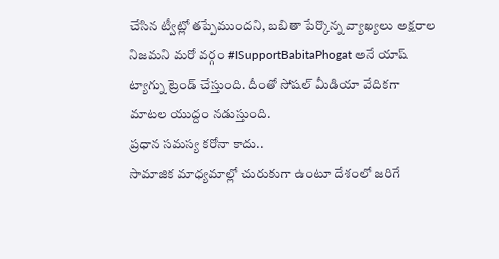చేసిన ట్వీట్లో తప్పేముందని, బబితా పేర్కొన్న వ్యాఖ్యలు అక్షరాల నిజమని మరో వర్గం #ISupportBabitaPhogat అనే యాష్ ట్యాగ్ను ట్రెండ్ చేస్తుంది. దీంతో సోషల్ మీడియా వేదికగా మాటల యుద్దం నడుస్తుంది.
ప్రధాన సమస్య కరోనా కాదు..
సామాజిక మాధ్యమాల్లో చురుకుగా ఉంటూ దేశంలో జరిగే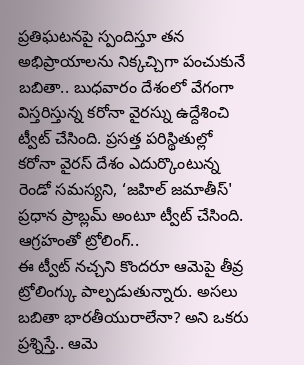ప్రతిఘటనపై స్పందిస్తూ తన అభిప్రాయాలను నిక్కచ్చిగా పంచుకునే బబితా.. బుధవారం దేశంలో వేగంగా విస్తరిస్తున్న కరోనా వైరస్ను ఉద్దేశించి ట్వీట్ చేసింది. ప్రసత్త పరిస్థితుల్లో కరోనా వైరస్ దేశం ఎదుర్కొంటున్న రెండో సమస్యని, ‘జహిల్ జమాతీస్' ప్రధాన ప్రాబ్లమ్ అంటూ ట్వీట్ చేసింది.
ఆగ్రహంతో ట్రోలింగ్..
ఈ ట్వీట్ నచ్చని కొందరూ ఆమెపై తీవ్ర ట్రోలింగ్కు పాల్పడుతున్నారు. అసలు బబితా భారతీయురాలేనా? అని ఒకరు ప్రశ్నిస్తే.. ఆమె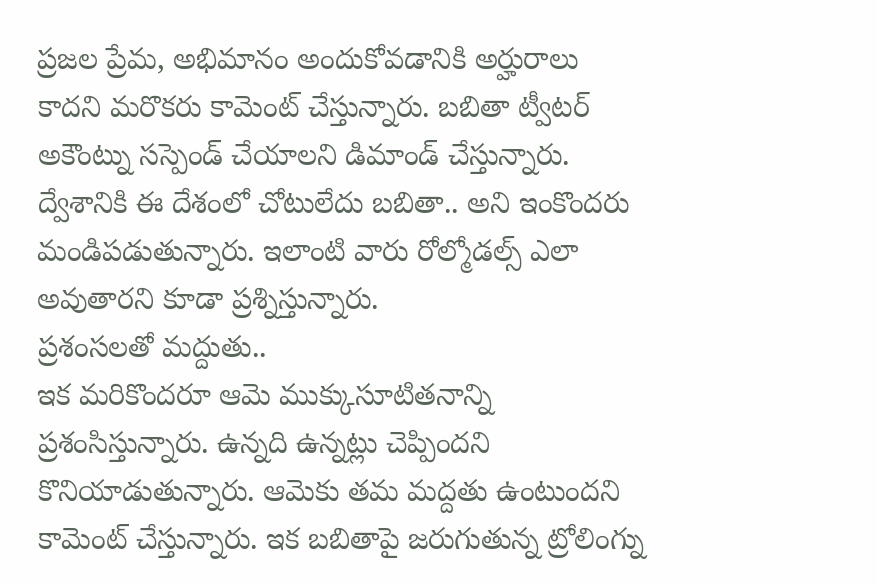ప్రజల ప్రేమ, అభిమానం అందుకోవడానికి అర్హురాలు కాదని మరొకరు కామెంట్ చేస్తున్నారు. బబితా ట్వీటర్ అకౌంట్ను సస్పెండ్ చేయాలని డిమాండ్ చేస్తున్నారు.
ద్వేశానికి ఈ దేశంలో చోటులేదు బబితా.. అని ఇంకొందరు మండిపడుతున్నారు. ఇలాంటి వారు రోల్మోడల్స్ ఎలా అవుతారని కూడా ప్రశ్నిస్తున్నారు.
ప్రశంసలతో మద్దుతు..
ఇక మరికొందరూ ఆమె ముక్కుసూటితనాన్ని ప్రశంసిస్తున్నారు. ఉన్నది ఉన్నట్లు చెప్పిందని కొనియాడుతున్నారు. ఆమెకు తమ మద్దతు ఉంటుందని కామెంట్ చేస్తున్నారు. ఇక బబితాపై జరుగుతున్న ట్రోలింగ్ను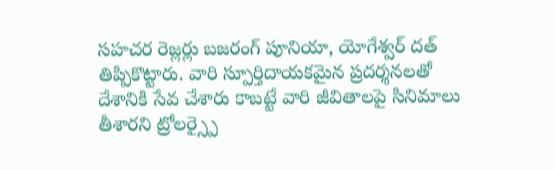సహచర రెజ్లర్లు బజరంగ్ పూనియా, యోగేశ్వర్ దత్ తిప్పికొట్టారు. వారి స్పూర్తిదాయకమైన ప్రదర్శనలతో దేశానికి సేవ చేశారు కాబట్టే వారి జీవితాలపై సినిమాలు తీశారని ట్రోలర్స్పై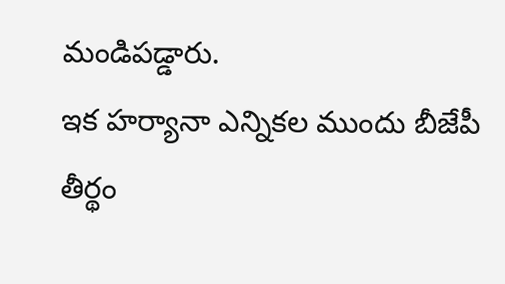మండిపడ్డారు.
ఇక హర్యానా ఎన్నికల ముందు బీజేపీ తీర్థం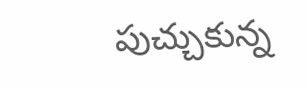పుచ్చుకున్న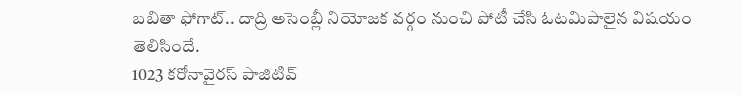బబితా ఫోగాట్.. దాద్రి అసెంబ్లీ నియోజక వర్గం నుంచి పోటీ చేసి ఓటమిపాలైన విషయం తెలిసిందే.
1023 కరోనావైరస్ పాజిటివ్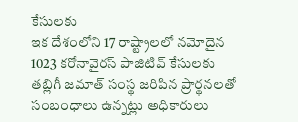కేసులకు
ఇక దేశంలోని 17 రాష్ట్రాలలో నమోదైన 1023 కరోనావైరస్ పాజిటివ్ కేసులకు తబ్లిగీ జమాత్ సంస్థ జరిపిన ప్రార్థనలతో సంబంధాలు ఉన్నట్లు అధికారులు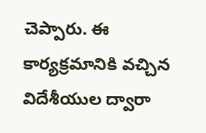చెప్పారు. ఈ కార్యక్రమానికి వచ్చిన విదేశీయుల ద్వారా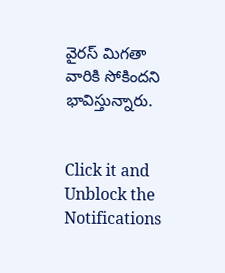వైరస్ మిగతా వారికి సోకిందని భావిస్తున్నారు.


Click it and Unblock the Notifications